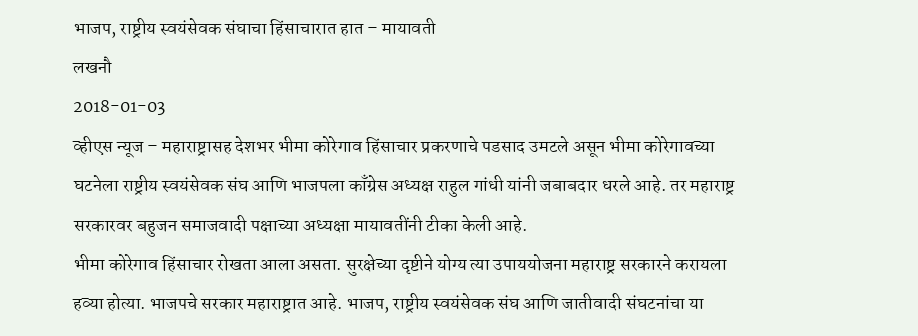भाजप, राष्ट्रीय स्वयंसेवक संघाचा हिंसाचारात हात – मायावती
लखनौ
2018-01-03
व्हीएस न्यूज – महाराष्ट्रासह देशभर भीमा कोरेगाव हिंसाचार प्रकरणाचे पडसाद उमटले असून भीमा कोरेगावच्या घटनेला राष्ट्रीय स्वयंसेवक संघ आणि भाजपला काँग्रेस अध्यक्ष राहुल गांधी यांनी जबाबदार धरले आहे. तर महाराष्ट्र सरकारवर बहुजन समाजवादी पक्षाच्या अध्यक्षा मायावतींनी टीका केली आहे.
भीमा कोरेगाव हिंसाचार रोखता आला असता. सुरक्षेच्या दृष्टीने योग्य त्या उपाययोजना महाराष्ट्र सरकारने करायला हव्या होत्या. भाजपचे सरकार महाराष्ट्रात आहे. भाजप, राष्ट्रीय स्वयंसेवक संघ आणि जातीवादी संघटनांचा या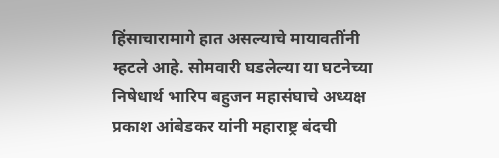हिंसाचारामागे हात असल्याचे मायावतींनी म्हटले आहे. सोमवारी घडलेल्या या घटनेच्या निषेधार्थ भारिप बहुजन महासंघाचे अध्यक्ष प्रकाश आंबेडकर यांनी महाराष्ट्र बंदची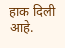हाक दिली आहे.